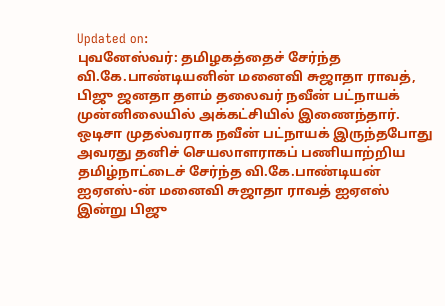Updated on:
புவனேஸ்வர்: தமிழகத்தைச் சேர்ந்த வி.கே.பாண்டியனின் மனைவி சுஜாதா ராவத், பிஜு ஜனதா தளம் தலைவர் நவீன் பட்நாயக் முன்னிலையில் அக்கட்சியில் இணைந்தார்.
ஒடிசா முதல்வராக நவீன் பட்நாயக் இருந்தபோது அவரது தனிச் செயலாளராகப் பணியாற்றிய தமிழ்நாட்டைச் சேர்ந்த வி.கே.பாண்டியன் ஐஏஎஸ்-ன் மனைவி சுஜாதா ராவத் ஐஏஎஸ் இன்று பிஜு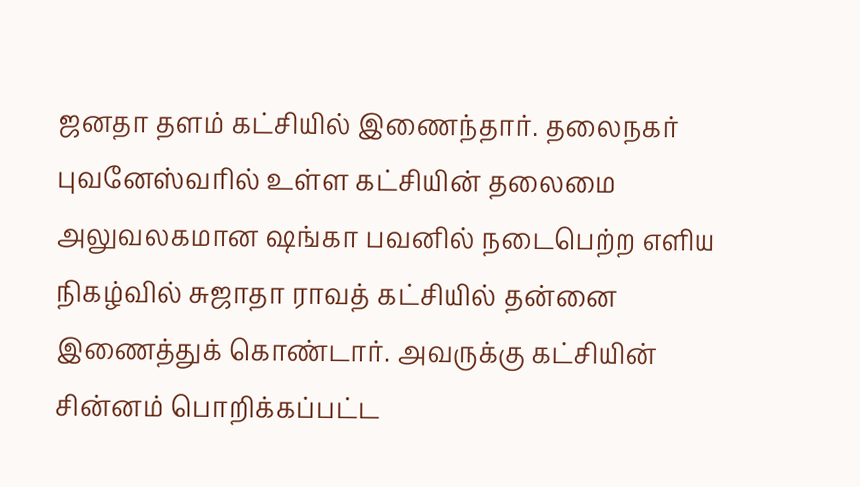ஜனதா தளம் கட்சியில் இணைந்தார். தலைநகர் புவனேஸ்வரில் உள்ள கட்சியின் தலைமை அலுவலகமான ஷங்கா பவனில் நடைபெற்ற எளிய நிகழ்வில் சுஜாதா ராவத் கட்சியில் தன்னை இணைத்துக் கொண்டார். அவருக்கு கட்சியின் சின்னம் பொறிக்கப்பட்ட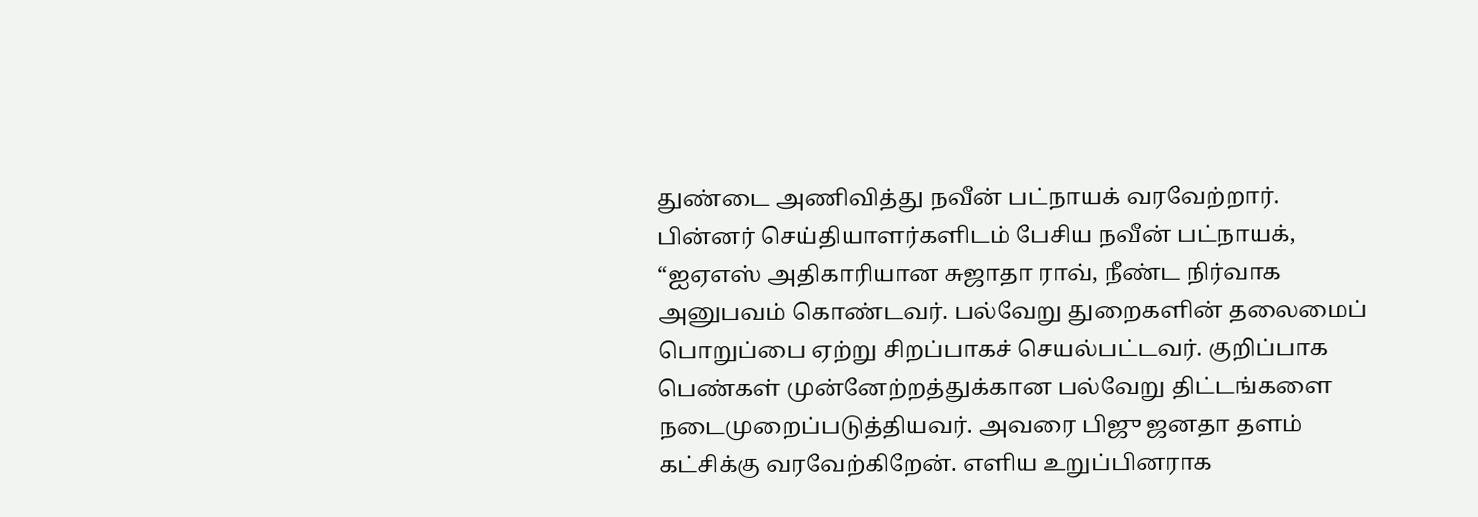துண்டை அணிவித்து நவீன் பட்நாயக் வரவேற்றார்.
பின்னர் செய்தியாளர்களிடம் பேசிய நவீன் பட்நாயக், “ஐஏஎஸ் அதிகாரியான சுஜாதா ராவ், நீண்ட நிர்வாக அனுபவம் கொண்டவர். பல்வேறு துறைகளின் தலைமைப் பொறுப்பை ஏற்று சிறப்பாகச் செயல்பட்டவர். குறிப்பாக பெண்கள் முன்னேற்றத்துக்கான பல்வேறு திட்டங்களை நடைமுறைப்படுத்தியவர். அவரை பிஜு ஜனதா தளம் கட்சிக்கு வரவேற்கிறேன். எளிய உறுப்பினராக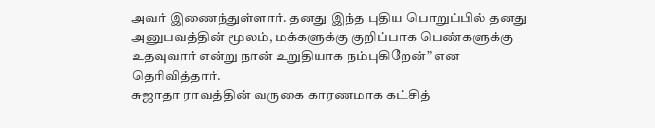அவர் இணைந்துள்ளார். தனது இந்த புதிய பொறுப்பில் தனது அனுபவத்தின் மூலம், மக்களுக்கு குறிப்பாக பெண்களுக்கு உதவுவார் என்று நான் உறுதியாக நம்புகிறேன்” என தெரிவித்தார்.
சுஜாதா ராவத்தின் வருகை காரணமாக கட்சித்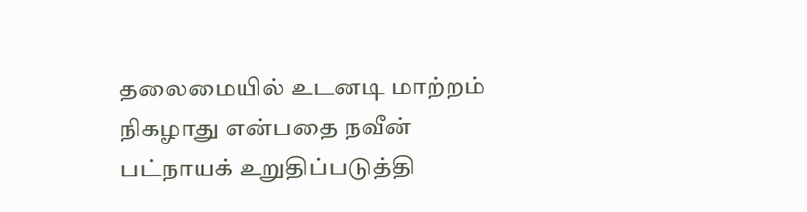தலைமையில் உடனடி மாற்றம் நிகழாது என்பதை நவீன் பட்நாயக் உறுதிப்படுத்தி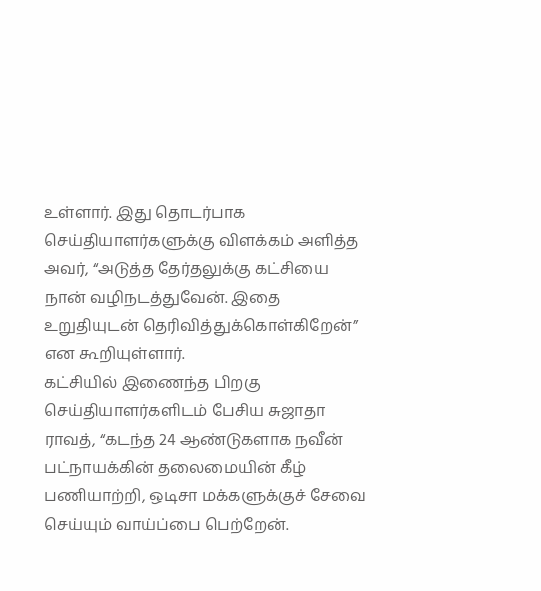உள்ளார். இது தொடர்பாக செய்தியாளர்களுக்கு விளக்கம் அளித்த அவர், “அடுத்த தேர்தலுக்கு கட்சியை நான் வழிநடத்துவேன். இதை உறுதியுடன் தெரிவித்துக்கொள்கிறேன்” என கூறியுள்ளார்.
கட்சியில் இணைந்த பிறகு செய்தியாளர்களிடம் பேசிய சுஜாதா ராவத், “கடந்த 24 ஆண்டுகளாக நவீன் பட்நாயக்கின் தலைமையின் கீழ் பணியாற்றி, ஒடிசா மக்களுக்குச் சேவை செய்யும் வாய்ப்பை பெற்றேன்.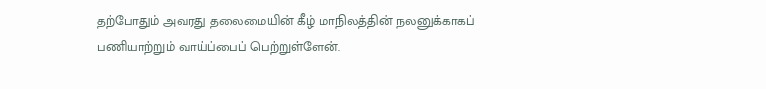தற்போதும் அவரது தலைமையின் கீழ் மாநிலத்தின் நலனுக்காகப் பணியாற்றும் வாய்ப்பைப் பெற்றுள்ளேன்.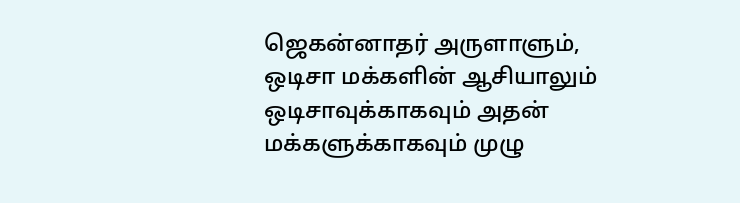ஜெகன்னாதர் அருளாளும், ஒடிசா மக்களின் ஆசியாலும் ஒடிசாவுக்காகவும் அதன் மக்களுக்காகவும் முழு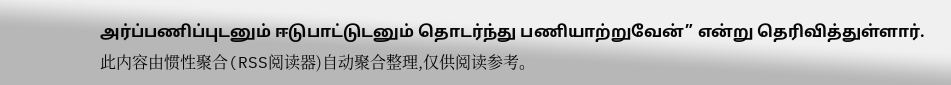அர்ப்பணிப்புடனும் ஈடுபாட்டுடனும் தொடர்ந்து பணியாற்றுவேன்” என்று தெரிவித்துள்ளார்.
此内容由惯性聚合(RSS阅读器)自动聚合整理,仅供阅读参考。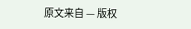原文来自 — 版权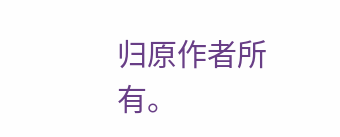归原作者所有。